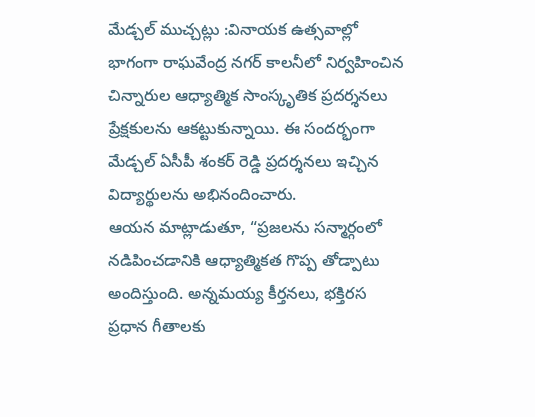మేడ్చల్ ముచ్చట్లు :వినాయక ఉత్సవాల్లో భాగంగా రాఘవేంద్ర నగర్ కాలనీలో నిర్వహించిన చిన్నారుల ఆధ్యాత్మిక సాంస్కృతిక ప్రదర్శనలు ప్రేక్షకులను ఆకట్టుకున్నాయి. ఈ సందర్భంగా మేడ్చల్ ఏసీపీ శంకర్ రెడ్డి ప్రదర్శనలు ఇచ్చిన విద్యార్థులను అభినందించారు.
ఆయన మాట్లాడుతూ, “ప్రజలను సన్మార్గంలో నడిపించడానికి ఆధ్యాత్మికత గొప్ప తోడ్పాటు అందిస్తుంది. అన్నమయ్య కీర్తనలు, భక్తిరస ప్రధాన గీతాలకు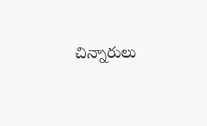చిన్నారులు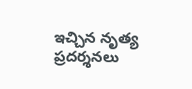ఇచ్చిన నృత్య ప్రదర్శనలు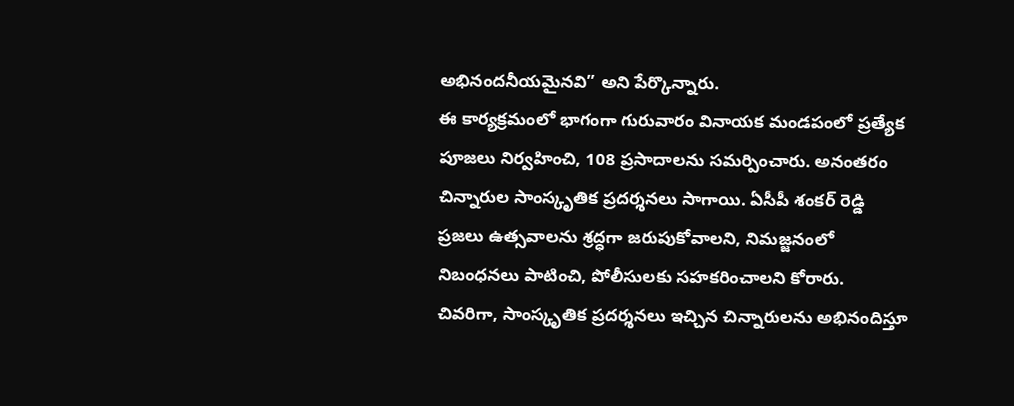అభినందనీయమైనవి” అని పేర్కొన్నారు.
ఈ కార్యక్రమంలో భాగంగా గురువారం వినాయక మండపంలో ప్రత్యేక పూజలు నిర్వహించి, 108 ప్రసాదాలను సమర్పించారు. అనంతరం చిన్నారుల సాంస్కృతిక ప్రదర్శనలు సాగాయి. ఏసీపీ శంకర్ రెడ్డి ప్రజలు ఉత్సవాలను శ్రద్ధగా జరుపుకోవాలని, నిమజ్జనంలో నిబంధనలు పాటించి, పోలీసులకు సహకరించాలని కోరారు.
చివరిగా, సాంస్కృతిక ప్రదర్శనలు ఇచ్చిన చిన్నారులను అభినందిస్తూ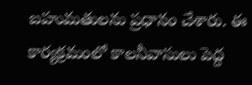బహుమతులను ప్రధానం చేశారు. ఈ కార్యక్రమంలో కాలనీవాసులు పెద్ద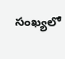సంఖ్యలో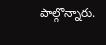పాల్గొన్నారు.